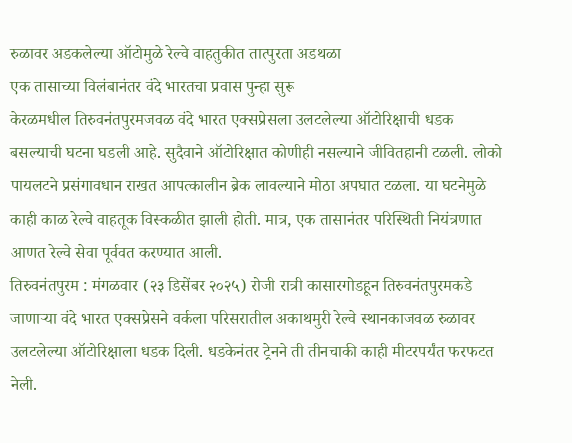रुळावर अडकलेल्या ऑटोमुळे रेल्वे वाहतुकीत तात्पुरता अडथळा
एक तासाच्या विलंबानंतर वंदे भारतचा प्रवास पुन्हा सुरू
केरळमधील तिरुवनंतपुरमजवळ वंदे भारत एक्सप्रेसला उलटलेल्या ऑटोरिक्षाची धडक बसल्याची घटना घडली आहे. सुदैवाने ऑटोरिक्षात कोणीही नसल्याने जीवितहानी टळली. लोको पायलटने प्रसंगावधान राखत आपत्कालीन ब्रेक लावल्याने मोठा अपघात टळला. या घटनेमुळे काही काळ रेल्वे वाहतूक विस्कळीत झाली होती. मात्र, एक तासानंतर परिस्थिती नियंत्रणात आणत रेल्वे सेवा पूर्ववत करण्यात आली.
तिरुवनंतपुरम : मंगळवार (२३ डिसेंबर २०२५) रोजी रात्री कासारगोडहून तिरुवनंतपुरमकडे जाणाऱ्या वंदे भारत एक्सप्रेसने वर्कला परिसरातील अकाथमुरी रेल्वे स्थानकाजवळ रुळावर उलटलेल्या ऑटोरिक्षाला धडक दिली. धडकेनंतर ट्रेनने ती तीनचाकी काही मीटरपर्यंत फरफटत नेली.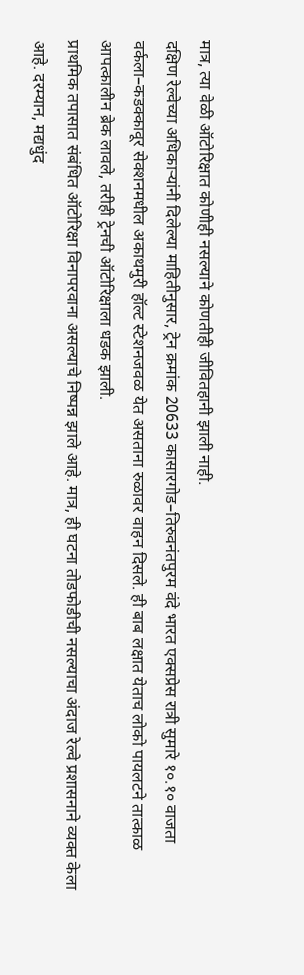मात्र, त्या वेळी ऑटोरिक्षात कोणीही नसल्याने कोणतीही जीवितहानी झाली नाही.
दक्षिण रेल्वेच्या अधिकाऱ्यांनी दिलेल्या माहितीनुसार, ट्रेन क्रमांक 20633 कासारगोड–तिरुवनंतपुरम वंदे भारत एक्सप्रेस रात्री सुमारे १०.१० वाजता वर्कला–कडक्कावूर सेक्शनमधील अकाथमुरी हॉल्ट स्टेशनजवळ येत असताना रुळावर वाहन दिसले. ही बाब लक्षात येताच लोको पायलटने तात्काळ आपत्कालीन ब्रेक लावले, तरीही ट्रेनची ऑटोरिक्षाला धडक झाली.
प्राथमिक तपासात संबंधित ऑटोरिक्षा विनापरवाना असल्याचे निष्पन्न झाले आहे. मात्र, ही घटना तोडफोडीची नसल्याचा अंदाज रेल्वे प्रशासनाने व्यक्त केला आहे. दरम्यान, मद्यधुंद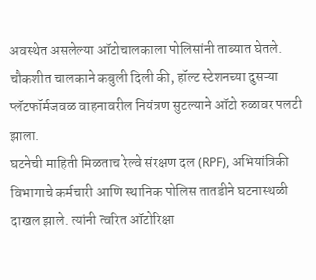अवस्थेत असलेल्या ऑटोचालकाला पोलिसांनी ताब्यात घेतले. चौकशीत चालकाने कबुली दिली की, हॉल्ट स्टेशनच्या दुसऱ्या प्लॅटफॉर्मजवळ वाहनावरील नियंत्रण सुटल्याने ऑटो रुळावर पलटी झाला.
घटनेची माहिती मिळताच रेल्वे संरक्षण दल (RPF), अभियांत्रिकी विभागाचे कर्मचारी आणि स्थानिक पोलिस तातडीने घटनास्थळी दाखल झाले. त्यांनी त्वरित ऑटोरिक्षा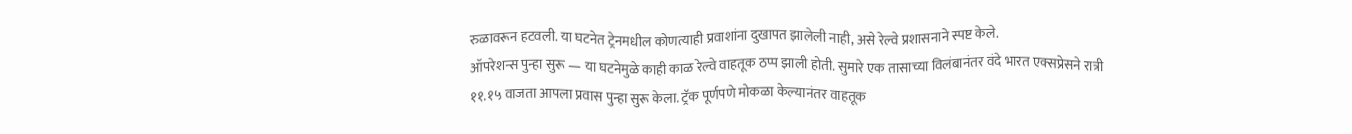रुळावरून हटवली. या घटनेत ट्रेनमधील कोणत्याही प्रवाशांना दुखापत झालेली नाही, असे रेल्वे प्रशासनाने स्पष्ट केले.
ऑपरेशन्स पुन्हा सुरू — या घटनेमुळे काही काळ रेल्वे वाहतूक ठप्प झाली होती. सुमारे एक तासाच्या विलंबानंतर वंदे भारत एक्सप्रेसने रात्री ११.१५ वाजता आपला प्रवास पुन्हा सुरू केला. ट्रॅक पूर्णपणे मोकळा केल्यानंतर वाहतूक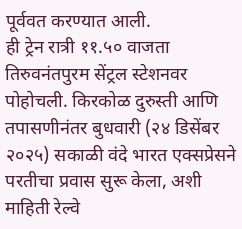पूर्ववत करण्यात आली.
ही ट्रेन रात्री ११.५० वाजता तिरुवनंतपुरम सेंट्रल स्टेशनवर पोहोचली. किरकोळ दुरुस्ती आणि तपासणीनंतर बुधवारी (२४ डिसेंबर २०२५) सकाळी वंदे भारत एक्सप्रेसने परतीचा प्रवास सुरू केला, अशी माहिती रेल्वे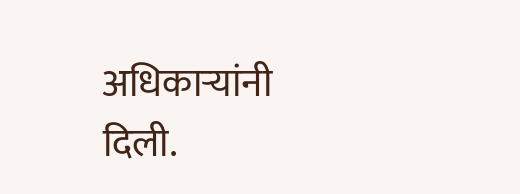अधिकाऱ्यांनी दिली.